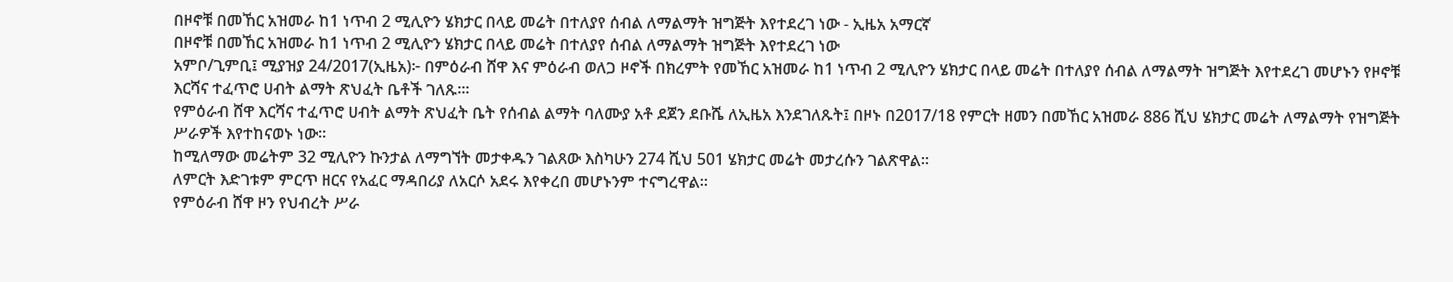በዞኖቹ በመኸር አዝመራ ከ1 ነጥብ 2 ሚሊዮን ሄክታር በላይ መሬት በተለያየ ሰብል ለማልማት ዝግጅት እየተደረገ ነው - ኢዜአ አማርኛ
በዞኖቹ በመኸር አዝመራ ከ1 ነጥብ 2 ሚሊዮን ሄክታር በላይ መሬት በተለያየ ሰብል ለማልማት ዝግጅት እየተደረገ ነው
አምቦ/ጊምቢ፤ ሚያዝያ 24/2017(ኢዜአ)፦ በምዕራብ ሸዋ እና ምዕራብ ወለጋ ዞኖች በክረምት የመኸር አዝመራ ከ1 ነጥብ 2 ሚሊዮን ሄክታር በላይ መሬት በተለያየ ሰብል ለማልማት ዝግጅት እየተደረገ መሆኑን የዞኖቹ እርሻና ተፈጥሮ ሀብት ልማት ጽህፈት ቤቶች ገለጹ።፡
የምዕራብ ሸዋ እርሻና ተፈጥሮ ሀብት ልማት ጽህፈት ቤት የሰብል ልማት ባለሙያ አቶ ደጀን ደቡሼ ለኢዜአ እንደገለጹት፤ በዞኑ በ2017/18 የምርት ዘመን በመኸር አዝመራ 886 ሺህ ሄክታር መሬት ለማልማት የዝግጅት ሥራዎች እየተከናወኑ ነው።
ከሚለማው መሬትም 32 ሚሊዮን ኩንታል ለማግኘት መታቀዱን ገልጸው እስካሁን 274 ሺህ 501 ሄክታር መሬት መታረሱን ገልጽዋል።
ለምርት እድገቱም ምርጥ ዘርና የአፈር ማዳበሪያ ለአርሶ አደሩ እየቀረበ መሆኑንም ተናግረዋል።
የምዕራብ ሸዋ ዞን የህብረት ሥራ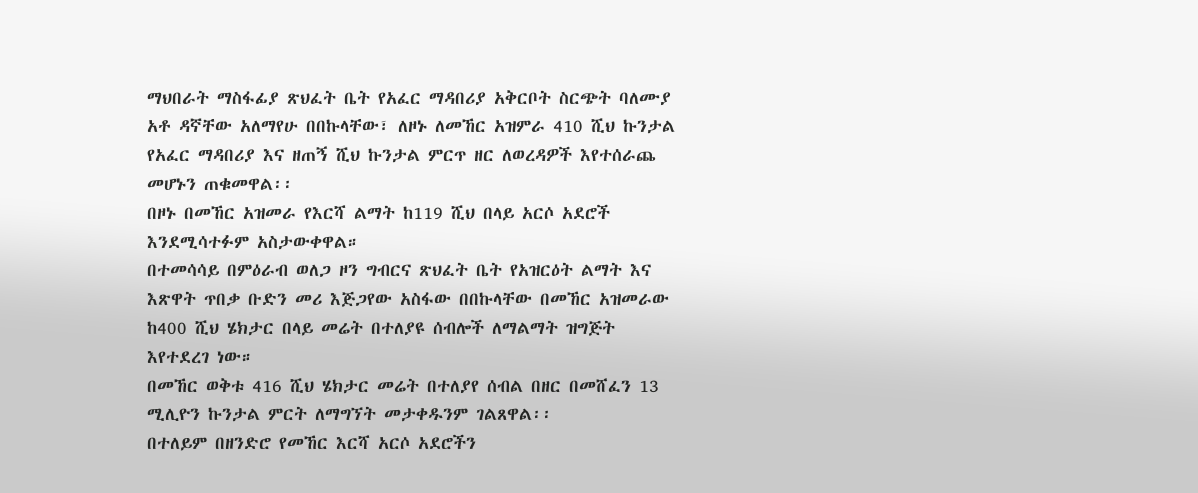ማህበራት ማስፋፊያ ጽህፈት ቤት የአፈር ማዳበሪያ አቅርቦት ስርጭት ባለሙያ አቶ ዳኛቸው አለማየሁ በበኩላቸው፣ ለዞኑ ለመኸር አዝምራ 410 ሺህ ኩንታል የአፈር ማዳበሪያ እና ዘጠኝ ሺህ ኩንታል ምርጥ ዘር ለወረዳዎች እየተሰራጨ መሆኑን ጠቁመዋል፡፡
በዞኑ በመኸር አዝመራ የእርሻ ልማት ከ119 ሺህ በላይ አርሶ አደሮች እንደሚሳተፉም አስታውቀዋል።
በተመሳሳይ በምዕራብ ወለጋ ዞን ግብርና ጽህፈት ቤት የአዝርዕት ልማት እና እጽዋት ጥበቃ ቡድን መሪ እጅጋየው አስፋው በበኩላቸው በመኸር አዝመራው ከ400 ሺህ ሄክታር በላይ መሬት በተለያዩ ሰብሎች ለማልማት ዝግጅት እየተደረገ ነው።
በመኸር ወቅቱ 416 ሺህ ሄክታር መሬት በተለያየ ሰብል በዘር በመሸፈን 13 ሚሊዮን ኩንታል ምርት ለማግኘት መታቀዱንም ገልጸዋል፡፡
በተለይም በዘንድሮ የመኸር እርሻ አርሶ አደሮችን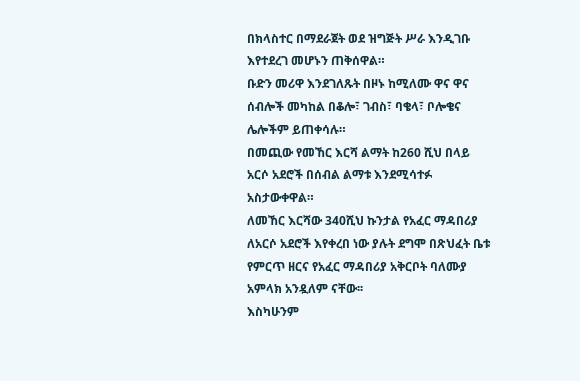በክላስተር በማደራጀት ወደ ዝግጅት ሥራ እንዲገቡ እየተደረገ መሆኑን ጠቅሰዋል።
ቡድን መሪዋ እንደገለጹት በዞኑ ከሚለሙ ዋና ዋና ሰብሎች መካከል በቆሎ፣ ገብስ፣ ባቄላ፣ ቦሎቄና ሌሎችም ይጠቀሳሉ።
በመጪው የመኸር እርሻ ልማት ከ260 ሺህ በላይ አርሶ አደሮች በሰብል ልማቱ እንደሚሳተፉ አስታውቀዋል።
ለመኸር እርሻው 340ሺህ ኩንታል የአፈር ማዳበሪያ ለአርሶ አደሮች እየቀረበ ነው ያሉት ደግሞ በጽህፈት ቤቱ የምርጥ ዘርና የአፈር ማዳበሪያ አቅርቦት ባለሙያ አምላክ አንዷለም ናቸው፡፡
እስካሁንም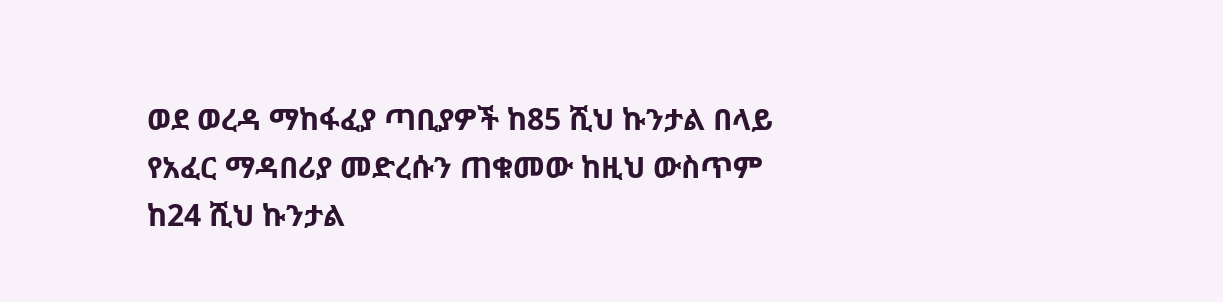ወደ ወረዳ ማከፋፈያ ጣቢያዎች ከ85 ሺህ ኩንታል በላይ የአፈር ማዳበሪያ መድረሱን ጠቁመው ከዚህ ውስጥም ከ24 ሺህ ኩንታል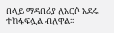በላይ ማዳበሪያ ለአርሶ አደሩ ተከፋፍሏል ብለዋል፡፡